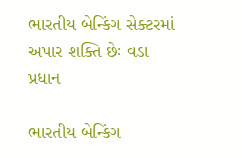ભારતીય બેન્કિંગ સેક્ટરમાં અપાર શક્તિ છેઃ વડા પ્રધાન

ભારતીય બેન્કિંગ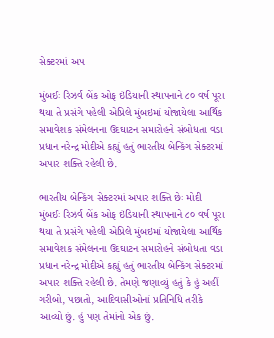સેક્ટરમાં અપ

મુંબઈઃ રિઝર્વ બેંક ઓફ ઇંડિયાની સ્થાપનાને ૮૦ વર્ષ પૂરા થયા તે પ્રસંગે પહેલી એપ્રિલે મુંબઇમાં યોજાયેલા આર્થિક સમાવેશક સંમેલનના ઉદઘાટન સમારોહને સંબોધતા વડા પ્રધાન નરેન્દ્ર મોદીએ કહ્યું હતું ભારતીય બેન્કિંગ સેક્ટરમાં અપાર શક્તિ રહેલી છે.

ભારતીય બેન્કિંગ સેક્ટરમાં અપાર શક્તિ છેઃ મોદી
મુંબઈઃ રિઝર્વ બેંક ઓફ ઇંડિયાની સ્થાપનાને ૮૦ વર્ષ પૂરા થયા તે પ્રસંગે પહેલી એપ્રિલે મુંબઇમાં યોજાયેલા આર્થિક સમાવેશક સંમેલનના ઉદઘાટન સમારોહને સંબોધતા વડા પ્રધાન નરેન્દ્ર મોદીએ કહ્યું હતું ભારતીય બેન્કિંગ સેક્ટરમાં અપાર શક્તિ રહેલી છે. તેમણે જણાવ્યું હતું કે હું અહીં ગરીબો, પછાતો, આદિવાસીઓનાં પ્રતિનિધિ તરીકે આવ્યો છું. હું પણ તેમાંનો એક છું.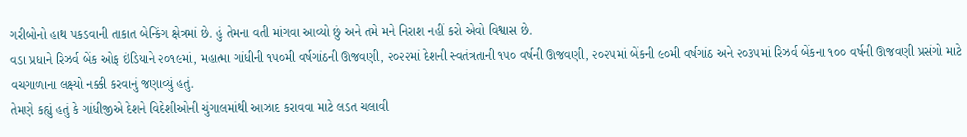ગરીબોનો હાથ પકડવાની તાકાત બેન્કિંગ ક્ષેત્રમાં છે. હું તેમના વતી માંગવા આવ્યો છું અને તમે મને નિરાશ નહીં કરો એવો વિશ્વાસ છે.
વડા પ્રધાને રિઝર્વ બેંક ઓફ ઇંડિયાને ૨૦૧૯માં, મહાત્મા ગાંધીની ૧૫૦મી વર્ષગાંઠની ઊજવણી, ૨૦૨૨માં દેશની સ્વતંત્રતાની ૧૫૦ વર્ષની ઊજવણી, ૨૦૨૫માં બેંકની ૯૦મી વર્ષગાંઠ અને ૨૦૩૫માં રિઝર્વ બેંકના ૧૦૦ વર્ષની ઊજવણી પ્રસંગો માટે વચગાળાના લક્ષ્યો નક્કી કરવાનું જણાવ્યું હતું.
તેમણે કહ્યું હતું કે ગાંધીજીએ દેશને વિદેશીઓની ચુંગાલમાંથી આઝાદ કરાવવા માટે લડત ચલાવી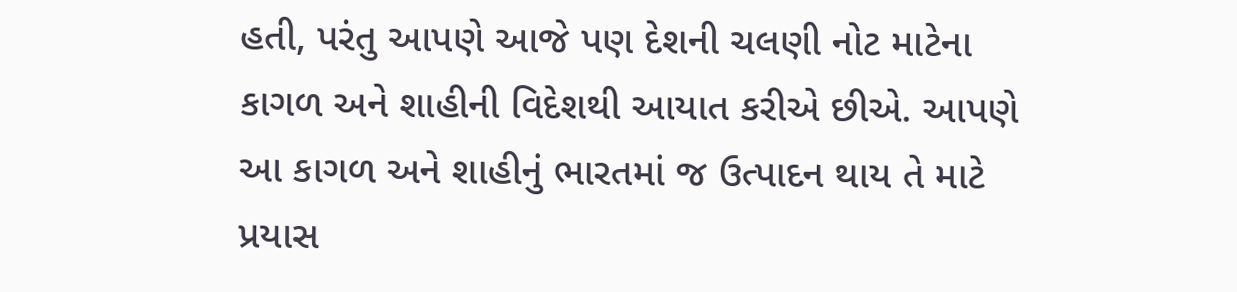હતી, પરંતુ આપણે આજે પણ દેશની ચલણી નોટ માટેના કાગળ અને શાહીની વિદેશથી આયાત કરીએ છીએ. આપણે આ કાગળ અને શાહીનું ભારતમાં જ ઉત્પાદન થાય તે માટે પ્રયાસ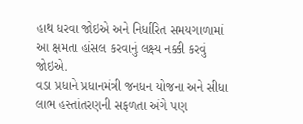હાથ ધરવા જોઇએ અને નિર્ધારિત સમયગાળામાં આ ક્ષમતા હાંસલ કરવાનું લક્ષ્ય નક્કી કરવું જોઇએ.
વડા પ્રધાને પ્રધાનમંત્રી જનધન યોજના અને સીધા લાભ હસ્તાંતરણની સફળતા અંગે પણ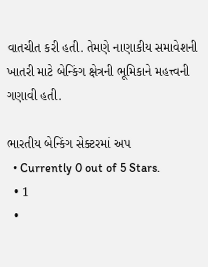વાતચીત કરી હતી. તેમણે નાણાકીય સમાવેશની ખાતરી માટે બેન્કિંગ ક્ષેત્રની ભૂમિકાને મહત્ત્વની ગણાવી હતી.

ભારતીય બેન્કિંગ સેક્ટરમાં અપ
  • Currently 0 out of 5 Stars.
  • 1
  •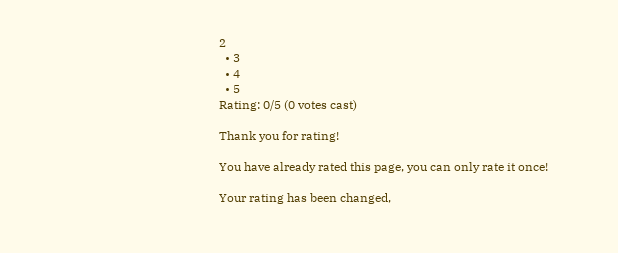2
  • 3
  • 4
  • 5
Rating: 0/5 (0 votes cast)

Thank you for rating!

You have already rated this page, you can only rate it once!

Your rating has been changed,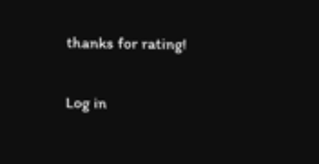thanks for rating!

Log in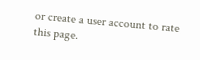or create a user account to rate this page.